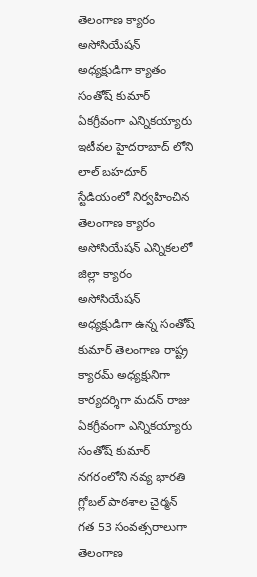తెలంగాణ క్యారం అసోసియేషన్ అధ్యక్షుడిగా క్యాతం సంతోష్ కుమార్ ఏకగ్రీవంగా ఎన్నికయ్యారు ఇటీవల హైదరాబాద్ లోని లాల్ బహదూర్ స్టేడియంలో నిర్వహించిన తెలంగాణ క్యారం అసోసియేషన్ ఎన్నికలలో జిల్లా క్యారం అసోసియేషన్ అధ్యక్షుడిగా ఉన్న సంతోష్ కుమార్ తెలంగాణ రాష్ట్ర క్యారమ్ అధ్యక్షునిగా కార్యదర్శిగా మదన్ రాజు ఏకగ్రీవంగా ఎన్నికయ్యారు సంతోష్ కుమార్ నగరంలోని నవ్య భారతి గ్లోబల్ పాఠశాల చైర్మన్ గత 53 సంవత్సరాలుగా తెలంగాణ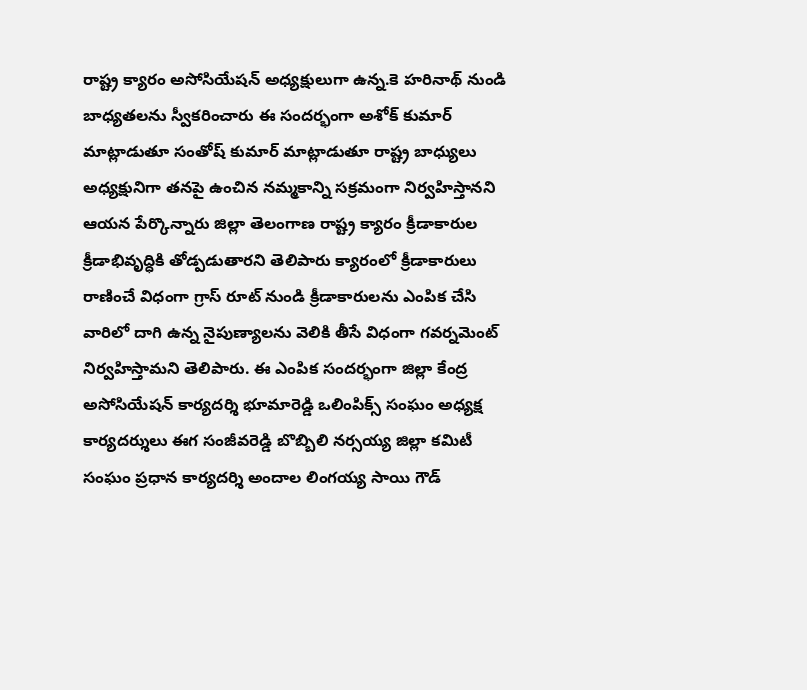రాష్ట్ర క్యారం అసోసియేషన్ అధ్యక్షులుగా ఉన్న.కె హరినాథ్ నుండి బాధ్యతలను స్వీకరించారు ఈ సందర్భంగా అశోక్ కుమార్ మాట్లాడుతూ సంతోష్ కుమార్ మాట్లాడుతూ రాష్ట్ర బాధ్యులు అధ్యక్షునిగా తనపై ఉంచిన నమ్మకాన్ని సక్రమంగా నిర్వహిస్తానని ఆయన పేర్కొన్నారు జిల్లా తెలంగాణ రాష్ట్ర క్యారం క్రీడాకారుల క్రీడాభివృద్ధికి తోడ్పడుతారని తెలిపారు క్యారంలో క్రీడాకారులు రాణించే విధంగా గ్రాస్ రూట్ నుండి క్రీడాకారులను ఎంపిక చేసి వారిలో దాగి ఉన్న నైపుణ్యాలను వెలికి తీసే విధంగా గవర్నమెంట్ నిర్వహిస్తామని తెలిపారు. ఈ ఎంపిక సందర్భంగా జిల్లా కేంద్ర అసోసియేషన్ కార్యదర్శి భూమారెడ్డి ఒలింపిక్స్ సంఘం అధ్యక్ష కార్యదర్శులు ఈగ సంజీవరెడ్డి బొబ్బిలి నర్సయ్య జిల్లా కమిటీ సంఘం ప్రధాన కార్యదర్శి అందాల లింగయ్య సాయి గౌడ్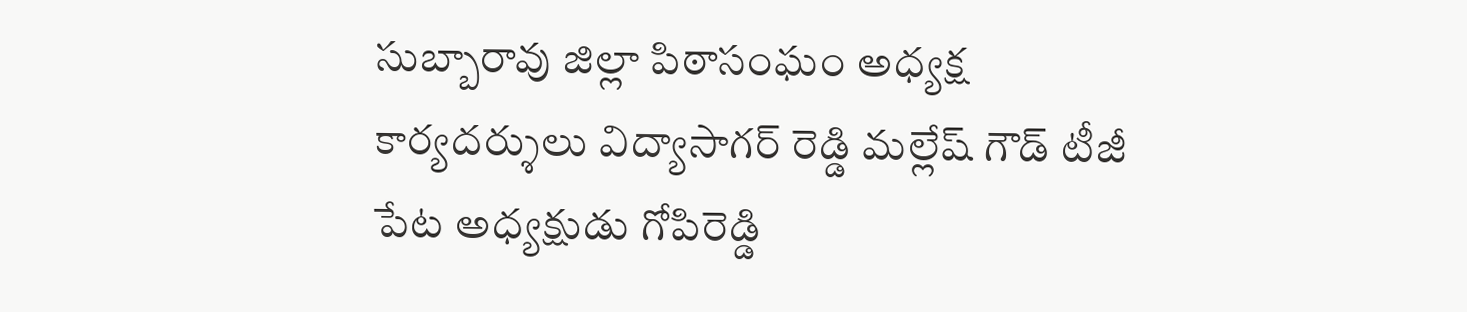సుబ్బారావు జిల్లా పిఠాసంఘం అధ్యక్ష కార్యదర్శులు విద్యాసాగర్ రెడ్డి మల్లేష్ గౌడ్ టీజీ పేట అధ్యక్షుడు గోపిరెడ్డి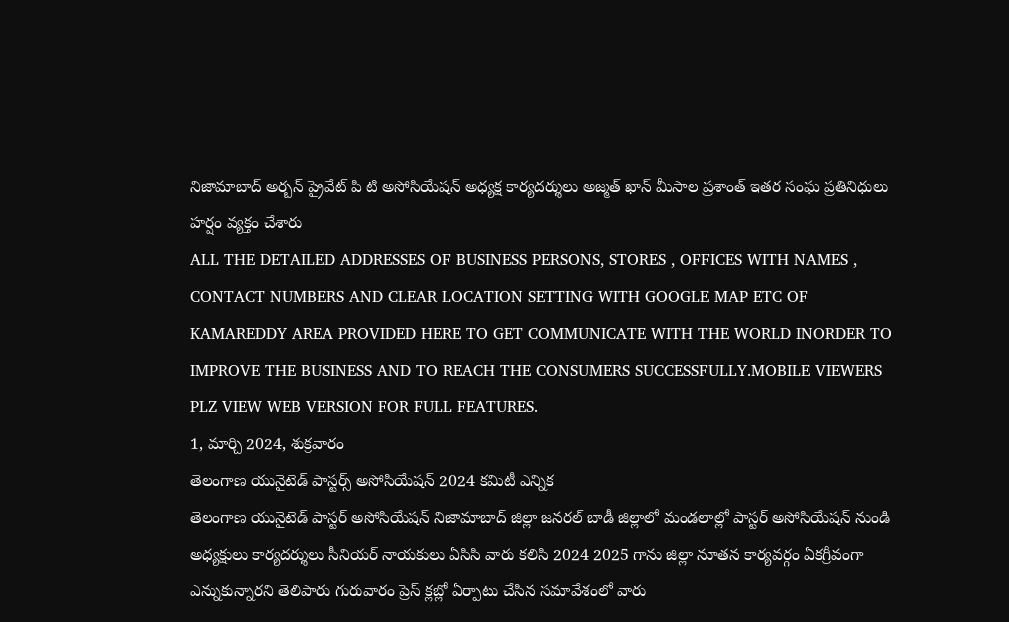నిజామాబాద్ అర్బన్ ప్రైవేట్ పి టి అసోసియేషన్ అధ్యక్ష కార్యదర్శులు అజ్మత్ ఖాన్ మీసాల ప్రశాంత్ ఇతర సంఘ ప్రతినిధులు హర్షం వ్యక్తం చేశారు
ALL THE DETAILED ADDRESSES OF BUSINESS PERSONS, STORES , OFFICES WITH NAMES , CONTACT NUMBERS AND CLEAR LOCATION SETTING WITH GOOGLE MAP ETC OF KAMAREDDY AREA PROVIDED HERE TO GET COMMUNICATE WITH THE WORLD INORDER TO IMPROVE THE BUSINESS AND TO REACH THE CONSUMERS SUCCESSFULLY.MOBILE VIEWERS PLZ VIEW WEB VERSION FOR FULL FEATURES.
1, మార్చి 2024, శుక్రవారం
తెలంగాణ యునైటెడ్ పాస్టర్స్ అసోసియేషన్ 2024 కమిటీ ఎన్నిక
తెలంగాణ యునైటెడ్ పాస్టర్ అసోసియేషన్ నిజామాబాద్ జిల్లా జనరల్ బాడీ జిల్లాలో మండలాల్లో పాస్టర్ అసోసియేషన్ నుండి అధ్యక్షులు కార్యదర్శులు సీనియర్ నాయకులు ఏసిసి వారు కలిసి 2024 2025 గాను జిల్లా నూతన కార్యవర్గం ఏకగ్రీవంగా ఎన్నుకున్నారని తెలిపారు గురువారం ప్రెస్ క్లబ్లో ఏర్పాటు చేసిన సమావేశంలో వారు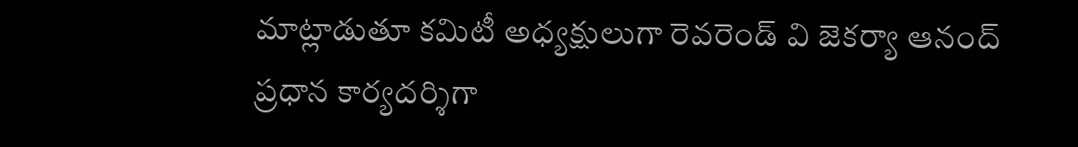మాట్లాడుతూ కమిటీ అధ్యక్షులుగా రెవరెండ్ వి జెకర్యా ఆనంద్ ప్రధాన కార్యదర్శిగా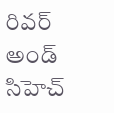రివర్ అండ్ సిహెచ్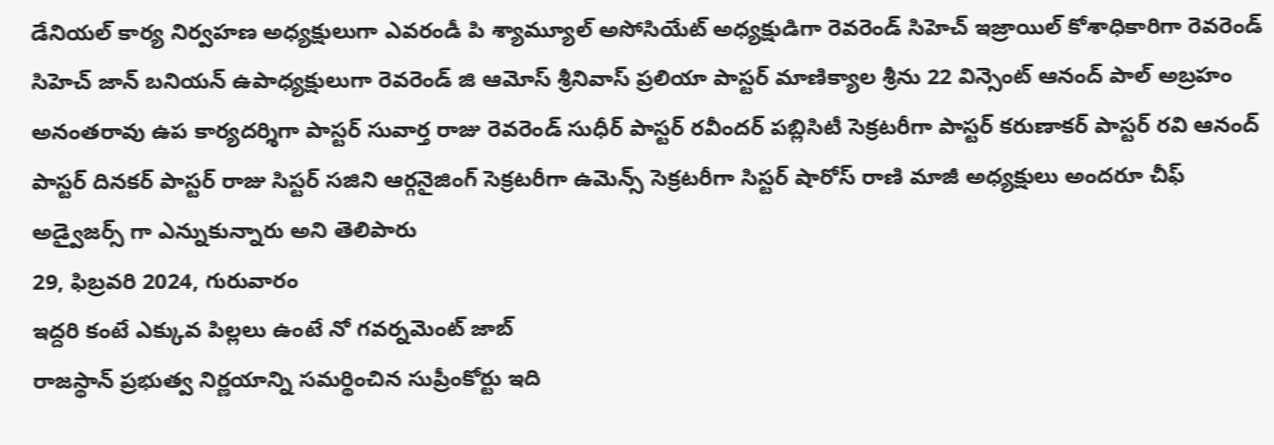డేనియల్ కార్య నిర్వహణ అధ్యక్షులుగా ఎవరండీ పి శ్యామ్యూల్ అసోసియేట్ అధ్యక్షుడిగా రెవరెండ్ సిహెచ్ ఇజ్రాయిల్ కోశాధికారిగా రెవరెండ్ సిహెచ్ జాన్ బనియన్ ఉపాధ్యక్షులుగా రెవరెండ్ జి ఆమోస్ శ్రీనివాస్ ప్రలియా పాస్టర్ మాణిక్యాల శ్రీను 22 విన్సెంట్ ఆనంద్ పాల్ అబ్రహం అనంతరావు ఉప కార్యదర్శిగా పాస్టర్ సువార్త రాజు రెవరెండ్ సుధీర్ పాస్టర్ రవీందర్ పబ్లిసిటీ సెక్రటరీగా పాస్టర్ కరుణాకర్ పాస్టర్ రవి ఆనంద్ పాస్టర్ దినకర్ పాస్టర్ రాజు సిస్టర్ సజిని ఆర్గనైజింగ్ సెక్రటరీగా ఉమెన్స్ సెక్రటరీగా సిస్టర్ షారోస్ రాణి మాజీ అధ్యక్షులు అందరూ చీఫ్ అడ్వైజర్స్ గా ఎన్నుకున్నారు అని తెలిపారు
29, ఫిబ్రవరి 2024, గురువారం
ఇద్దరి కంటే ఎక్కువ పిల్లలు ఉంటే నో గవర్నమెంట్ జాబ్
రాజస్థాన్ ప్రభుత్వ నిర్ణయాన్ని సమర్థించిన సుప్రీంకోర్టు ఇది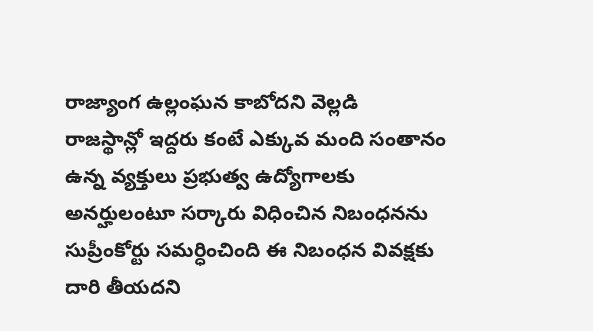రాజ్యాంగ ఉల్లంఘన కాబోదని వెల్లడి
రాజస్థాన్లో ఇద్దరు కంటే ఎక్కువ మంది సంతానం ఉన్న వ్యక్తులు ప్రభుత్వ ఉద్యోగాలకు అనర్హులంటూ సర్కారు విధించిన నిబంధనను సుప్రీంకోర్టు సమర్ధించింది ఈ నిబంధన వివక్షకు దారి తీయదని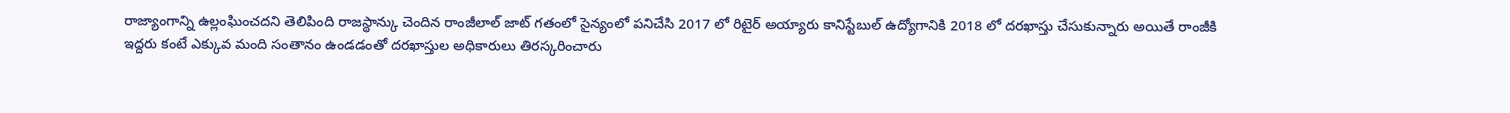రాజ్యాంగాన్ని ఉల్లంఘించదని తెలిపింది రాజస్థాన్కు చెందిన రాంజీలాల్ జాట్ గతంలో సైన్యంలో పనిచేసి 2017 లో రిటైర్ అయ్యారు కానిస్టేబుల్ ఉద్యోగానికి 2018 లో దరఖాస్తు చేసుకున్నారు అయితే రాంజీకి ఇద్దరు కంటే ఎక్కువ మంది సంతానం ఉండడంతో దరఖాస్తుల అధికారులు తిరస్కరించారు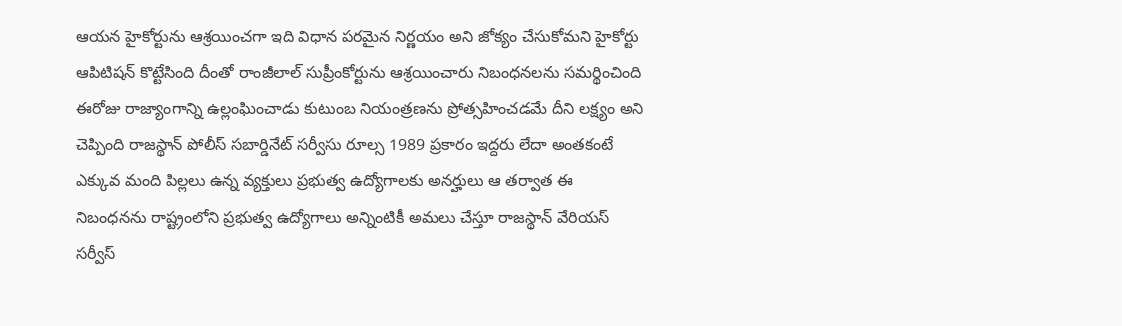ఆయన హైకోర్టును ఆశ్రయించగా ఇది విధాన పరమైన నిర్ణయం అని జోక్యం చేసుకోమని హైకోర్టు ఆపిటిషన్ కొట్టేసింది దీంతో రాంజీలాల్ సుప్రీంకోర్టును ఆశ్రయించారు నిబంధనలను సమర్థించింది ఈరోజు రాజ్యాంగాన్ని ఉల్లంఘించాడు కుటుంబ నియంత్రణను ప్రోత్సహించడమే దీని లక్ష్యం అని చెప్పింది రాజస్థాన్ పోలీస్ సబార్డినేట్ సర్వీసు రూల్స 1989 ప్రకారం ఇద్దరు లేదా అంతకంటే ఎక్కువ మంది పిల్లలు ఉన్న వ్యక్తులు ప్రభుత్వ ఉద్యోగాలకు అనర్హులు ఆ తర్వాత ఈ నిబంధనను రాష్ట్రంలోని ప్రభుత్వ ఉద్యోగాలు అన్నింటికీ అమలు చేస్తూ రాజస్థాన్ వేరియస్ సర్వీస్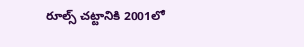రూల్స్ చట్టానికి 2001లో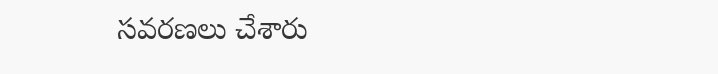సవరణలు చేశారు